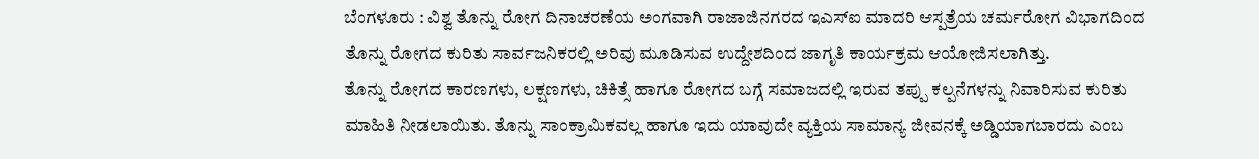ಬೆಂಗಳೂರು : ವಿಶ್ವ ತೊನ್ನು ರೋಗ ದಿನಾಚರಣೆಯ ಅಂಗವಾಗಿ ರಾಜಾಜಿನಗರದ ಇಎಸ್ಐ ಮಾದರಿ ಆಸ್ಪತ್ರೆಯ ಚರ್ಮರೋಗ ವಿಭಾಗದಿಂದ ತೊನ್ನು ರೋಗದ ಕುರಿತು ಸಾರ್ವಜನಿಕರಲ್ಲಿ ಅರಿವು ಮೂಡಿಸುವ ಉದ್ದೇಶದಿಂದ ಜಾಗೃತಿ ಕಾರ್ಯಕ್ರಮ ಆಯೋಜಿಸಲಾಗಿತ್ತು.
ತೊನ್ನು ರೋಗದ ಕಾರಣಗಳು, ಲಕ್ಷಣಗಳು, ಚಿಕಿತ್ಸೆ ಹಾಗೂ ರೋಗದ ಬಗ್ಗೆ ಸಮಾಜದಲ್ಲಿ ಇರುವ ತಪ್ಪು ಕಲ್ಪನೆಗಳನ್ನು ನಿವಾರಿಸುವ ಕುರಿತು ಮಾಹಿತಿ ನೀಡಲಾಯಿತು. ತೊನ್ನು ಸಾಂಕ್ರಾಮಿಕವಲ್ಲ ಹಾಗೂ ಇದು ಯಾವುದೇ ವ್ಯಕ್ತಿಯ ಸಾಮಾನ್ಯ ಜೀವನಕ್ಕೆ ಅಡ್ಡಿಯಾಗಬಾರದು ಎಂಬ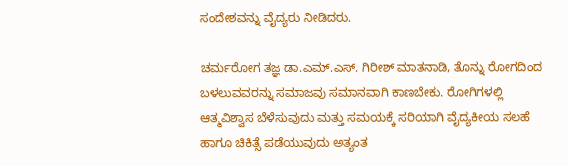ಸಂದೇಶವನ್ನು ವೈದ್ಯರು ನೀಡಿದರು.

ಚರ್ಮರೋಗ ತಜ್ಞ ಡಾ.ಎಮ್.ಎಸ್. ಗಿರೀಶ್ ಮಾತನಾಡಿ, ತೊನ್ನು ರೋಗದಿಂದ ಬಳಲುವವರನ್ನು ಸಮಾಜವು ಸಮಾನವಾಗಿ ಕಾಣಬೇಕು. ರೋಗಿಗಳಲ್ಲಿ ಆತ್ಮವಿಶ್ವಾಸ ಬೆಳೆಸುವುದು ಮತ್ತು ಸಮಯಕ್ಕೆ ಸರಿಯಾಗಿ ವೈದ್ಯಕೀಯ ಸಲಹೆ ಹಾಗೂ ಚಿಕಿತ್ಸೆ ಪಡೆಯುವುದು ಅತ್ಯಂತ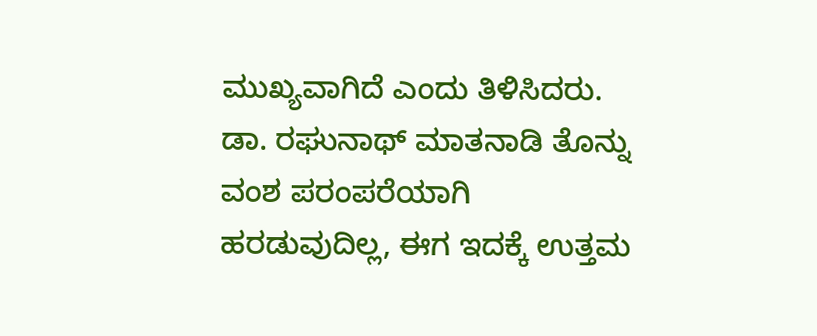ಮುಖ್ಯವಾಗಿದೆ ಎಂದು ತಿಳಿಸಿದರು.
ಡಾ. ರಘುನಾಥ್ ಮಾತನಾಡಿ ತೊನ್ನು ವಂಶ ಪರಂಪರೆಯಾಗಿ ಹರಡುವುದಿಲ್ಲ, ಈಗ ಇದಕ್ಕೆ ಉತ್ತಮ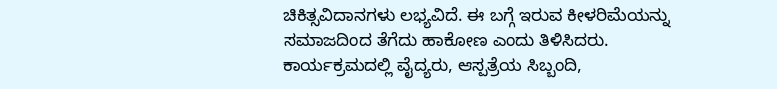ಚಿಕಿತ್ಸವಿದಾನಗಳು ಲಭ್ಯವಿದೆ. ಈ ಬಗ್ಗೆ ಇರುವ ಕೀಳರಿಮೆಯನ್ನು ಸಮಾಜದಿಂದ ತೆಗೆದು ಹಾಕೋಣ ಎಂದು ತಿಳಿಸಿದರು.
ಕಾರ್ಯಕ್ರಮದಲ್ಲಿ ವೈದ್ಯರು, ಆಸ್ಪತ್ರೆಯ ಸಿಬ್ಬಂದಿ,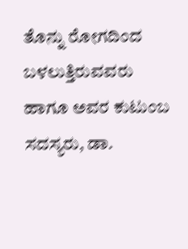ತೊನ್ನು ರೋಗದಿಂದ ಬಳಲುತ್ತಿರುವವರು ಹಾಗೂ ಅವರ ಕುಟುಂಬ ಸದಸ್ಯರು, ಡಾ.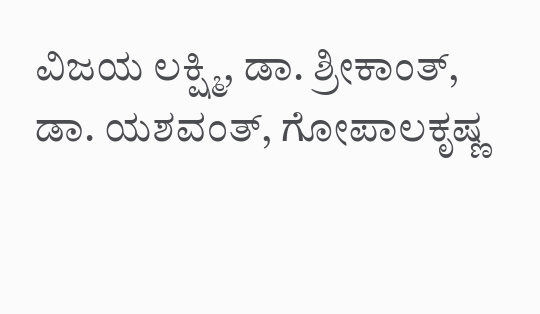ವಿಜಯ ಲಕ್ಷ್ಮಿ, ಡಾ. ಶ್ರೀಕಾಂತ್, ಡಾ. ಯಶವಂತ್, ಗೋಪಾಲಕೃಷ್ಣ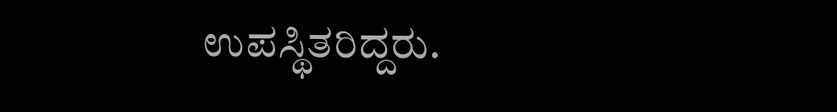ಉಪಸ್ಥಿತರಿದ್ದರು.